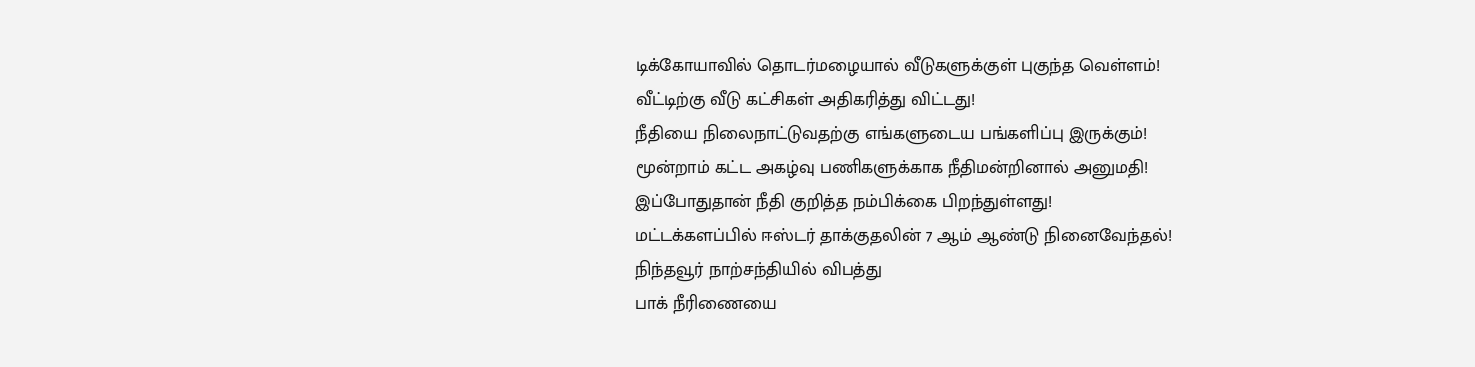டிக்கோயாவில் தொடர்மழையால் வீடுகளுக்குள் புகுந்த வெள்ளம்!
வீட்டிற்கு வீடு கட்சிகள் அதிகரித்து விட்டது!
நீதியை நிலைநாட்டுவதற்கு எங்களுடைய பங்களிப்பு இருக்கும்!
மூன்றாம் கட்ட அகழ்வு பணிகளுக்காக நீதிமன்றினால் அனுமதி!
இப்போதுதான் நீதி குறித்த நம்பிக்கை பிறந்துள்ளது!
மட்டக்களப்பில் ஈஸ்டர் தாக்குதலின் 7 ஆம் ஆண்டு நினைவேந்தல்!
நிந்தவூர் நாற்சந்தியில் விபத்து
பாக் நீரிணையை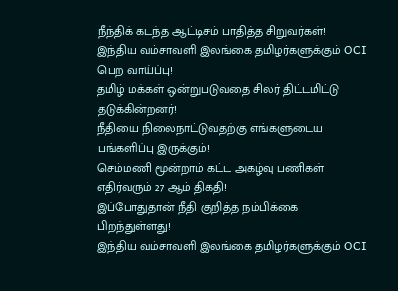நீந்திக் கடந்த ஆட்டிசம் பாதித்த சிறுவர்கள்!
இந்திய வம்சாவளி இலங்கை தமிழர்களுக்கும் OCI பெற வாய்ப்பு!
தமிழ் மக்கள் ஒன்றுபடுவதை சிலர் திட்டமிட்டு தடுக்கின்றனர்!
நீதியை நிலைநாட்டுவதற்கு எங்களுடைய பங்களிப்பு இருக்கும்!
செம்மணி மூன்றாம் கட்ட அகழ்வு பணிகள் எதிர்வரும் 27 ஆம் திகதி!
இப்போதுதான் நீதி குறித்த நம்பிக்கை பிறந்துள்ளது!
இந்திய வம்சாவளி இலங்கை தமிழர்களுக்கும் OCI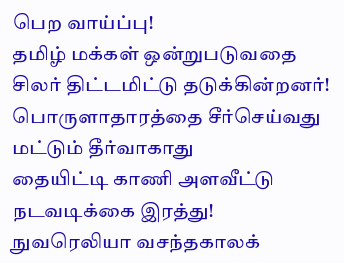பெற வாய்ப்பு!
தமிழ் மக்கள் ஒன்றுபடுவதை சிலர் திட்டமிட்டு தடுக்கின்றனர்!
பொருளாதாரத்தை சீர்செய்வது மட்டும் தீர்வாகாது
தையிட்டி காணி அளவீட்டு நடவடிக்கை இரத்து!
நுவரெலியா வசந்தகாலக்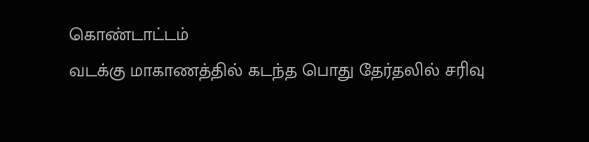கொண்டாட்டம்
வடக்கு மாகாணத்தில் கடந்த பொது தேர்தலில் சரிவு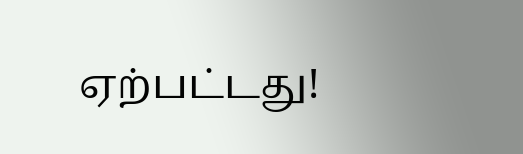ஏற்பட்டது!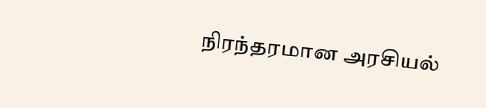நிரந்தரமான அரசியல்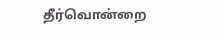தீர்வொன்றை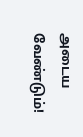அடைய வேண்டும்!